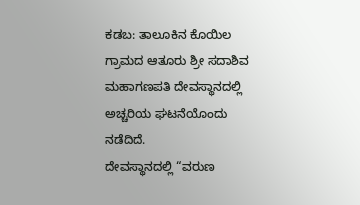ಕಡಬ: ತಾಲೂಕಿನ ಕೊಯಿಲ ಗ್ರಾಮದ ಆತೂರು ಶ್ರೀ ಸದಾಶಿವ ಮಹಾಗಣಪತಿ ದೇವಸ್ಥಾನದಲ್ಲಿ ಅಚ್ಚರಿಯ ಘಟನೆಯೊಂದು ನಡೆದಿದೆ.
ದೇವಸ್ಥಾನದಲ್ಲಿ “ವರುಣ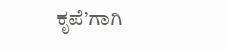ಕೃಪೆ’ಗಾಗಿ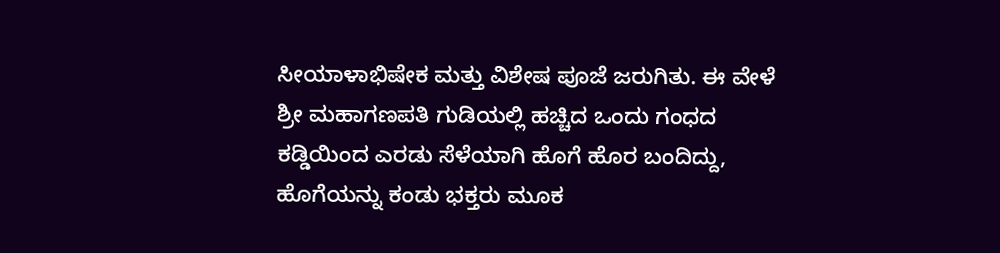ಸೀಯಾಳಾಭಿಷೇಕ ಮತ್ತು ವಿಶೇಷ ಪೂಜೆ ಜರುಗಿತು. ಈ ವೇಳೆ ಶ್ರೀ ಮಹಾಗಣಪತಿ ಗುಡಿಯಲ್ಲಿ ಹಚ್ಚಿದ ಒಂದು ಗಂಧದ ಕಡ್ಡಿಯಿಂದ ಎರಡು ಸೆಳೆಯಾಗಿ ಹೊಗೆ ಹೊರ ಬಂದಿದ್ದು, ಹೊಗೆಯನ್ನು ಕಂಡು ಭಕ್ತರು ಮೂಕ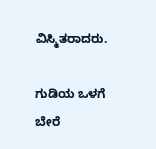ವಿಸ್ಮಿತರಾದರು.

ಗುಡಿಯ ಒಳಗೆ ಬೇರೆ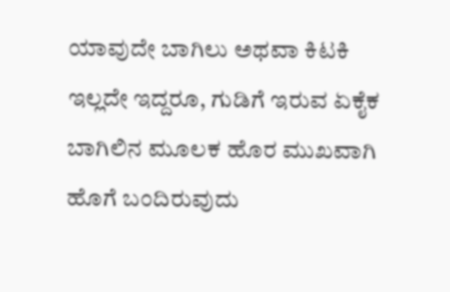ಯಾವುದೇ ಬಾಗಿಲು ಅಥವಾ ಕಿಟಕಿ ಇಲ್ಲದೇ ಇದ್ದರೂ, ಗುಡಿಗೆ ಇರುವ ಏಕೈಕ ಬಾಗಿಲಿನ ಮೂಲಕ ಹೊರ ಮುಖವಾಗಿ ಹೊಗೆ ಬಂದಿರುವುದು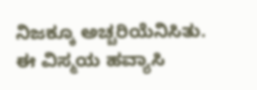ನಿಜಕ್ಕೂ ಅಚ್ಚರಿಯೆನಿಸಿತು.
ಈ ವಿಸ್ಮಯ ಹವ್ಯಾಸಿ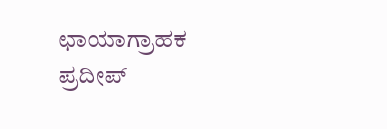ಛಾಯಾಗ್ರಾಹಕ ಪ್ರದೀಪ್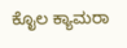ಕೊೖಲ ಕ್ಯಾಮರಾ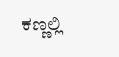ಕಣ್ಣಲ್ಲಿ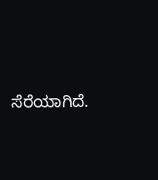ಸೆರೆಯಾಗಿದೆ.